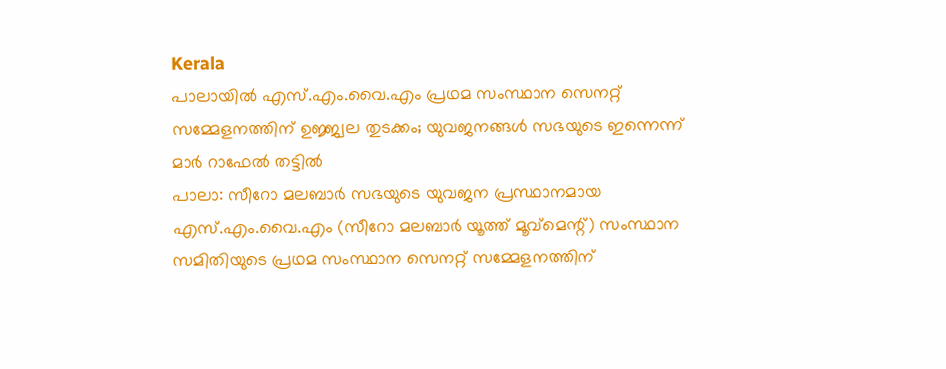Kerala
പാലായിൽ എസ്.എം.വൈ.എം പ്രഥമ സംസ്ഥാന സെനറ്റ് സമ്മേളനത്തിന് ഉജ്ജ്വല തുടക്കം; യുവജനങ്ങൾ സഭയുടെ ഇന്നെന്ന് മാർ റാഫേൽ തട്ടിൽ
പാലാ: സീറോ മലബാർ സഭയുടെ യുവജന പ്രസ്ഥാനമായ എസ്.എം.വൈ.എം (സീറോ മലബാർ യൂത്ത് മൂവ്മെന്റ്) സംസ്ഥാന സമിതിയുടെ പ്രഥമ സംസ്ഥാന സെനറ്റ് സമ്മേളനത്തിന്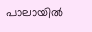പാലായിൽ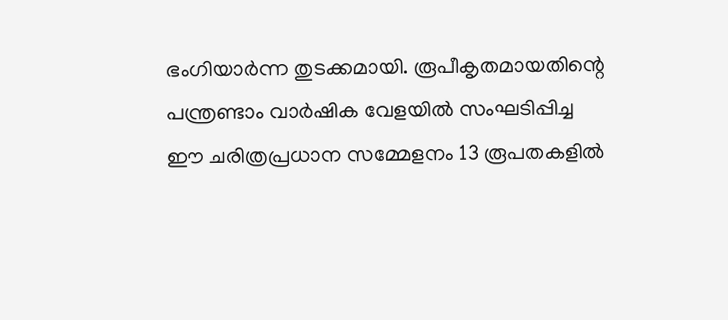ഭംഗിയാർന്ന തുടക്കമായി. രൂപീകൃതമായതിന്റെ പന്ത്രണ്ടാം വാർഷിക വേളയിൽ സംഘടിപ്പിച്ച ഈ ചരിത്രപ്രധാന സമ്മേളനം 13 രൂപതകളിൽ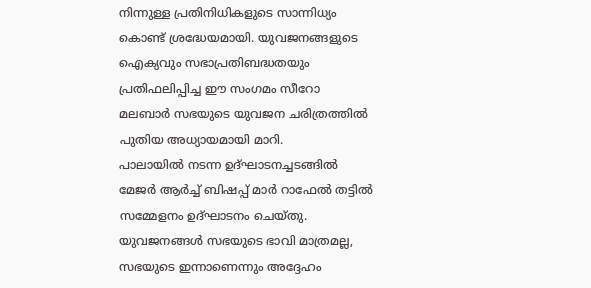നിന്നുള്ള പ്രതിനിധികളുടെ സാന്നിധ്യം കൊണ്ട് ശ്രദ്ധേയമായി. യുവജനങ്ങളുടെ ഐക്യവും സഭാപ്രതിബദ്ധതയും പ്രതിഫലിപ്പിച്ച ഈ സംഗമം സീറോ മലബാർ സഭയുടെ യുവജന ചരിത്രത്തിൽ പുതിയ അധ്യായമായി മാറി.
പാലായിൽ നടന്ന ഉദ്ഘാടനച്ചടങ്ങിൽ മേജർ ആർച്ച് ബിഷപ്പ് മാർ റാഫേൽ തട്ടിൽ സമ്മേളനം ഉദ്ഘാടനം ചെയ്തു. യുവജനങ്ങൾ സഭയുടെ ഭാവി മാത്രമല്ല, സഭയുടെ ഇന്നാണെന്നും അദ്ദേഹം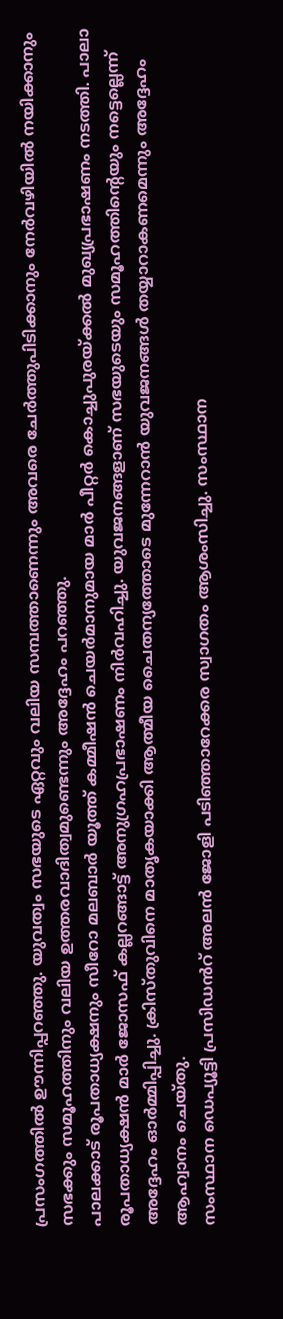പ്രസംഗത്തിൽ ഊന്നിപ്പറഞ്ഞു. യുവത്വം സഭയുടെ ഏറ്റവും വലിയ സമ്പത്താണെന്നും അവരെ ചേർത്തുപിടിക്കാനും നേർവഴിയിൽ നയിക്കാനും സഭക്കും സമൂഹത്തിനും വലിയ ഉത്തരവാദിത്വമുണ്ടെന്നും അദ്ദേഹം പറഞ്ഞു.
പാലക്കാട് രൂപതാധ്യക്ഷനും സീറോ മലബാർ യൂത്ത് കമ്മീഷൻ ചെയർമാനുമായ മാർ പീറ്റർ കൊച്ചുപുരയ്ക്കൽ മുഖ്യപ്രഭാഷണം നടത്തി. പാലാ രൂപതാധ്യക്ഷൻ മാർ ജോസഫ് കല്ലറങ്ങാട്ട് അനുഗ്രഹപ്രഭാഷണം നിർവഹിച്ചു. യുവജനങ്ങളാണ് സഭയുടെയും സമൂഹത്തിന്റെയും നട്ടെല്ലെന്ന് അദ്ദേഹം ഓർമ്മിപ്പിച്ചു. ക്രിസ്തുവിനെ മാതൃകയാക്കി ആത്മീയ ചൈതന്യത്തോടെ മുന്നേറാൻ യുവജനങ്ങൾ തയ്യാറാകണമെന്നും അദ്ദേഹം ആഹ്വാനം ചെയ്തു.
സംസ്ഥാന ഡെപ്യൂട്ടി പ്രസിഡൻറ് അലൻ ജോളി പടിഞ്ഞാറേക്കര സ്വാഗതം ആശംസിച്ചു. സംസ്ഥാന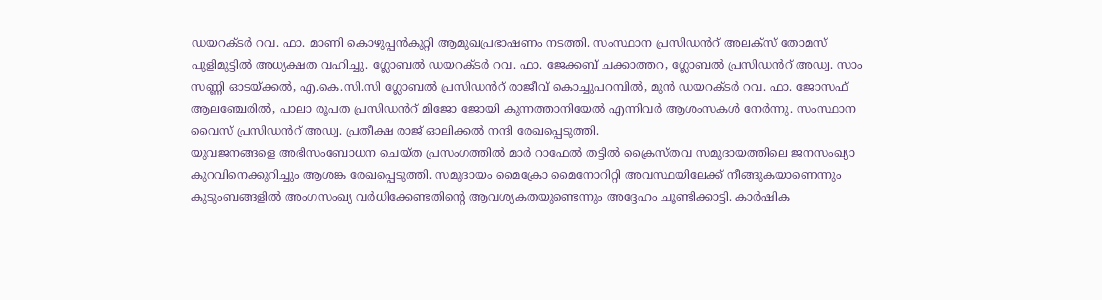ഡയറക്ടർ റവ. ഫാ. മാണി കൊഴുപ്പൻകുറ്റി ആമുഖപ്രഭാഷണം നടത്തി. സംസ്ഥാന പ്രസിഡൻറ് അലക്സ് തോമസ് പുളിമുട്ടിൽ അധ്യക്ഷത വഹിച്ചു. ഗ്ലോബൽ ഡയറക്ടർ റവ. ഫാ. ജേക്കബ് ചക്കാത്തറ, ഗ്ലോബൽ പ്രസിഡൻറ് അഡ്വ. സാം സണ്ണി ഓടയ്ക്കൽ, എ.കെ.സി.സി ഗ്ലോബൽ പ്രസിഡൻറ് രാജീവ് കൊച്ചുപറമ്പിൽ, മുൻ ഡയറക്ടർ റവ. ഫാ. ജോസഫ് ആലഞ്ചേരിൽ, പാലാ രൂപത പ്രസിഡൻറ് മിജോ ജോയി കുന്നത്താനിയേൽ എന്നിവർ ആശംസകൾ നേർന്നു. സംസ്ഥാന വൈസ് പ്രസിഡൻറ് അഡ്വ. പ്രതീക്ഷ രാജ് ഓലിക്കൽ നന്ദി രേഖപ്പെടുത്തി.
യുവജനങ്ങളെ അഭിസംബോധന ചെയ്ത പ്രസംഗത്തിൽ മാർ റാഫേൽ തട്ടിൽ ക്രൈസ്തവ സമുദായത്തിലെ ജനസംഖ്യാ കുറവിനെക്കുറിച്ചും ആശങ്ക രേഖപ്പെടുത്തി. സമുദായം മൈക്രോ മൈനോറിറ്റി അവസ്ഥയിലേക്ക് നീങ്ങുകയാണെന്നും കുടുംബങ്ങളിൽ അംഗസംഖ്യ വർധിക്കേണ്ടതിന്റെ ആവശ്യകതയുണ്ടെന്നും അദ്ദേഹം ചൂണ്ടിക്കാട്ടി. കാർഷിക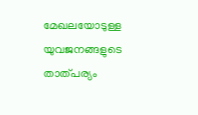മേഖലയോടുള്ള യുവജനങ്ങളുടെ താത്പര്യം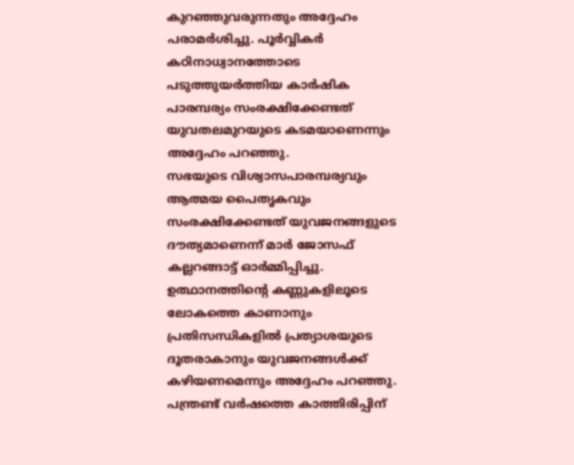കുറഞ്ഞുവരുന്നതും അദ്ദേഹം പരാമർശിച്ചു. പൂർവ്വികർ കഠിനാധ്വാനത്തോടെ പടുത്തുയർത്തിയ കാർഷിക പാരമ്പര്യം സംരക്ഷിക്കേണ്ടത് യുവതലമുറയുടെ കടമയാണെന്നും അദ്ദേഹം പറഞ്ഞു.
സഭയുടെ വിശ്വാസപാരമ്പര്യവും ആത്മയ പൈതൃകവും സംരക്ഷിക്കേണ്ടത് യുവജനങ്ങളുടെ ദൗത്യമാണെന്ന് മാർ ജോസഫ് കല്ലറങ്ങാട്ട് ഓർമ്മിപ്പിച്ചു. ഉത്ഥാനത്തിന്റെ കണ്ണുകളിലൂടെ ലോകത്തെ കാണാനും പ്രതിസന്ധികളിൽ പ്രത്യാശയുടെ ദൂതരാകാനും യുവജനങ്ങൾക്ക് കഴിയണമെന്നും അദ്ദേഹം പറഞ്ഞു.
പന്ത്രണ്ട് വർഷത്തെ കാത്തിരിപ്പിന്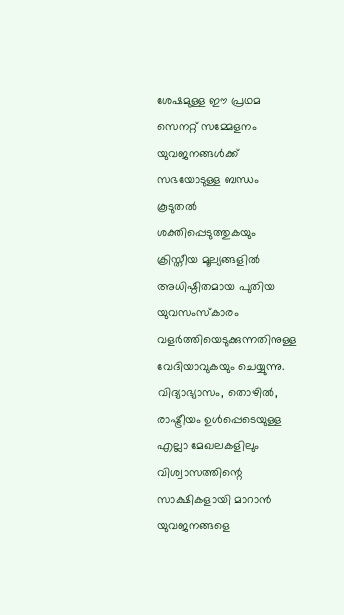ശേഷമുള്ള ഈ പ്രഥമ സെനറ്റ് സമ്മേളനം യുവജനങ്ങൾക്ക് സഭയോടുള്ള ബന്ധം കൂടുതൽ ശക്തിപ്പെടുത്തുകയും ക്രിസ്തീയ മൂല്യങ്ങളിൽ അധിഷ്ഠിതമായ പുതിയ യുവസംസ്കാരം വളർത്തിയെടുക്കുന്നതിനുള്ള വേദിയാവുകയും ചെയ്യുന്നു. വിദ്യാഭ്യാസം, തൊഴിൽ, രാഷ്ട്രീയം ഉൾപ്പെടെയുള്ള എല്ലാ മേഖലകളിലും വിശ്വാസത്തിന്റെ സാക്ഷികളായി മാറാൻ യുവജനങ്ങളെ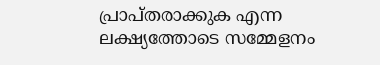പ്രാപ്തരാക്കുക എന്ന ലക്ഷ്യത്തോടെ സമ്മേളനം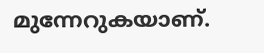മുന്നേറുകയാണ്.